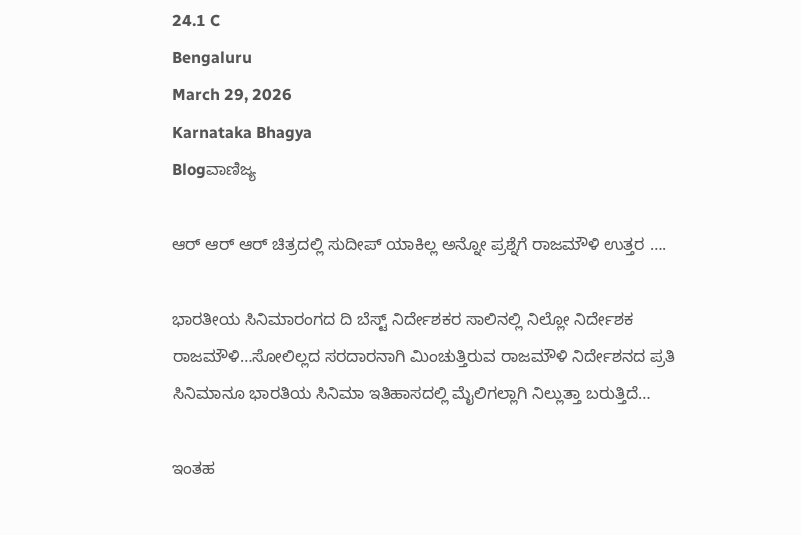24.1 C
Bengaluru
March 29, 2026
Karnataka Bhagya
Blogವಾಣಿಜ್ಯ

ಆರ್ ಆರ್ ಆರ್ ಚಿತ್ರದಲ್ಲಿ ಸುದೀಪ್ ಯಾಕಿಲ್ಲ ಅನ್ನೋ ಪ್ರಶ್ನೆಗೆ ರಾಜಮೌಳಿ ಉತ್ತರ ….

ಭಾರತೀಯ‌ ಸಿನಿಮಾರಂಗದ ದಿ ಬೆಸ್ಟ್ ನಿರ್ದೇಶಕರ ಸಾಲಿನಲ್ಲಿ ನಿಲ್ಲೋ ನಿರ್ದೇಶಕ ರಾಜಮೌಳಿ…ಸೋಲಿಲ್ಲದ ಸರದಾರನಾಗಿ ಮಿಂಚುತ್ತಿರುವ ರಾಜಮೌಳಿ ನಿರ್ದೇಶನದ ಪ್ರತಿ ಸಿನಿಮಾನೂ ಭಾರತಿಯ ಸಿನಿಮಾ ಇತಿಹಾಸದಲ್ಲಿ ಮೈಲಿಗಲ್ಲಾಗಿ ನಿಲ್ಲುತ್ತಾ ಬರುತ್ತಿದೆ…

ಇಂತಹ‌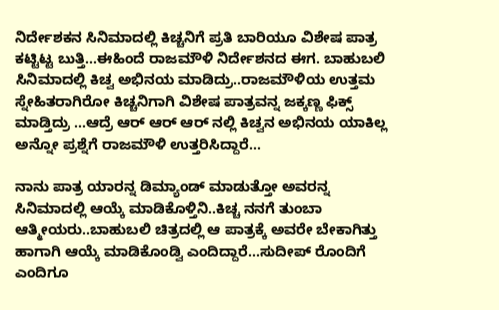ನಿರ್ದೇಶಕ‌ನ ಸಿನಿಮಾದಲ್ಲಿ ಕಿಚ್ಚನಿಗೆ ಪ್ರತಿ ಬಾರಿಯೂ ವಿಶೇಷ ಪಾತ್ರ ಕಟ್ಟಿಟ್ಟ ಬುತ್ತಿ…ಈ‌ಹಿಂದೆ ರಾಜಮೌಳಿ ನಿರ್ದೇಶನದ ಈಗ. ಬಾಹುಬಲಿ ಸಿನಿಮಾದಲ್ಲಿ ಕಿಚ್ವ ಅಭಿನಯ ಮಾಡಿದ್ರು..ರಾಜಮೌಳಿಯ ಉತ್ತಮ ಸ್ನೇಹಿತರಾಗಿರೋ ಕಿಚ್ಚನಿಗಾಗಿ ವಿಶೇಷ ಪಾತ್ರವನ್ನ ಜಕ್ಕಣ್ಣ ಫಿಕ್ಸ್ ಮಾಡ್ತಿದ್ರು …ಆದ್ರೆ ಆರ್ ಆರ್ ಆರ್ ನಲ್ಲಿ ಕಿಚ್ವನ ಅಭಿನಯ ಯಾಕಿಲ್ಲ ಅನ್ನೋ ಪ್ರಶ್ನೆಗೆ ರಾಜಮೌಳಿ ಉತ್ತರಿಸಿದ್ದಾರೆ…

ನಾನು ಪಾತ್ರ ಯಾರನ್ನ ಡಿಮ್ಯಾಂಡ್ ಮಾಡುತ್ತೋ ಅವರನ್ನ ಸಿನಿಮಾದಲ್ಲಿ ಆಯ್ಕೆ ಮಾಡಿಕೊಳ್ತಿನಿ..ಕಿಚ್ಚ ನನಗೆ ತುಂಬಾ ಆತ್ಮೀಯರು..ಬಾಹುಬಲಿ ಚಿತ್ರದಲ್ಲಿ ಆ ಪಾತ್ರಕ್ಕೆ ಅವರೇ ಬೇಕಾಗಿತ್ತು ಹಾಗಾಗಿ ಆಯ್ಕೆ ಮಾಡಿಕೊಂಡ್ವಿ ಎಂದಿದ್ದಾರೆ…ಸುದೀಪ್ ರೊಂದಿಗೆ ಎಂದಿಗೂ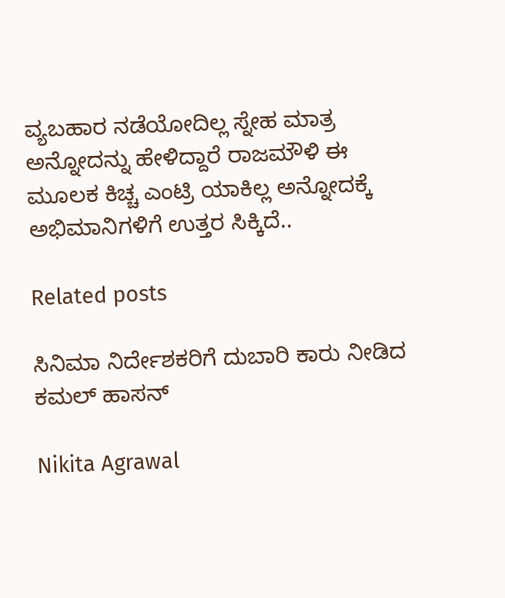ವ್ಯಬಹಾರ ನಡೆಯೋದಿಲ್ಲ ಸ್ನೇಹ ಮಾತ್ರ ಅನ್ನೋದನ್ನು ಹೇಳಿದ್ದಾರೆ ರಾಜಮೌಳಿ ಈ ಮೂಲಕ ಕಿಚ್ಚ ಎಂಟ್ರಿ ಯಾಕಿಲ್ಲ ಅನ್ನೋದಕ್ಕೆ ಅಭಿಮಾನಿಗಳಿಗೆ ಉತ್ತರ ಸಿಕ್ಕಿದೆ..

Related posts

ಸಿನಿಮಾ ನಿರ್ದೇಶಕರಿಗೆ ದುಬಾರಿ ಕಾರು ನೀಡಿದ ಕಮಲ್ ಹಾಸನ್

Nikita Agrawal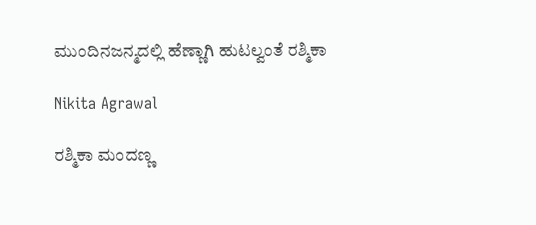ಮುಂದಿನ‌ಜನ್ಮದಲ್ಲಿ ಹೆಣ್ಣಾಗಿ ಹುಟಲ್ವಂತೆ ರಶ್ಮಿಕಾ

Nikita Agrawal

ರಶ್ಮಿಕಾ ಮಂದಣ್ಣ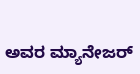ಅವರ ಮ್ಯಾನೇಜರ್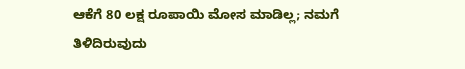ಆಕೆಗೆ 80 ಲಕ್ಷ ರೂಪಾಯಿ ಮೋಸ ಮಾಡಿಲ್ಲ; ನಮಗೆ ತಿಳಿದಿರುವುದು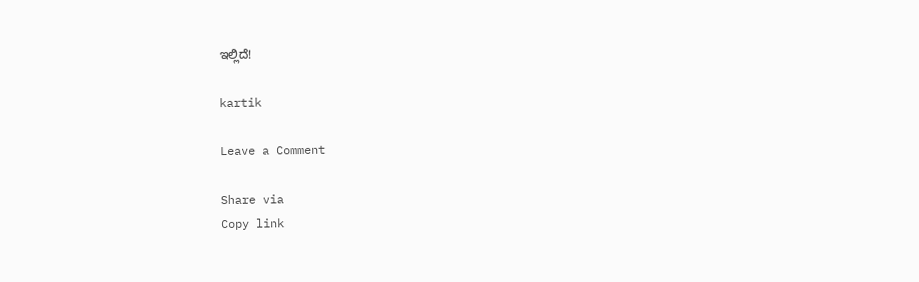ಇಲ್ಲಿದೆ!

kartik

Leave a Comment

Share via
Copy link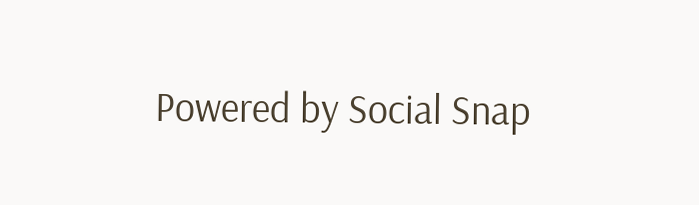Powered by Social Snap